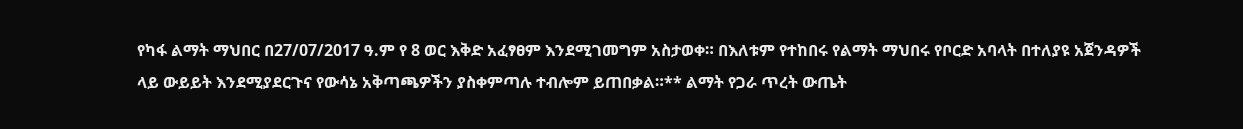የካፋ ልማት ማህበር በ27/07/2017 ዓ.ም የ 8 ወር እቅድ አፈፃፀም እንደሚገመግም አስታወቀ። በእለቱም የተከበሩ የልማት ማህበሩ የቦርድ አባላት በተለያዩ አጀንዳዎች ላይ ውይይት እንደሚያደርጉና የውሳኔ አቅጣጫዎችን ያስቀምጣሉ ተብሎም ይጠበቃል።** ልማት የጋራ ጥረት ውጤት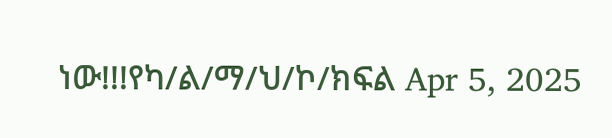ነው!!!የካ/ል/ማ/ህ/ኮ/ክፍል Apr 5, 2025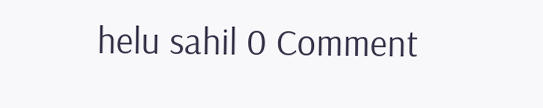helu sahil 0 Comment